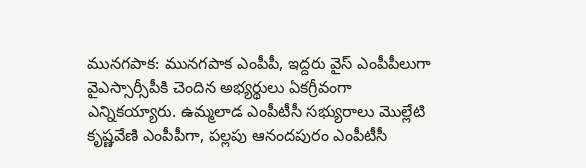మునగపాక: మునగపాక ఎంపీపీ, ఇద్దరు వైస్ ఎంపీపీలుగా వైఎస్సార్సీపీకి చెందిన అభ్యర్థులు ఏకగ్రీవంగా ఎన్నికయ్యారు. ఉమ్మలాడ ఎంపీటీసీ సభ్యురాలు మొల్లేటి కృష్ణవేణి ఎంపీపీగా, పల్లపు ఆనందపురం ఎంపీటీసీ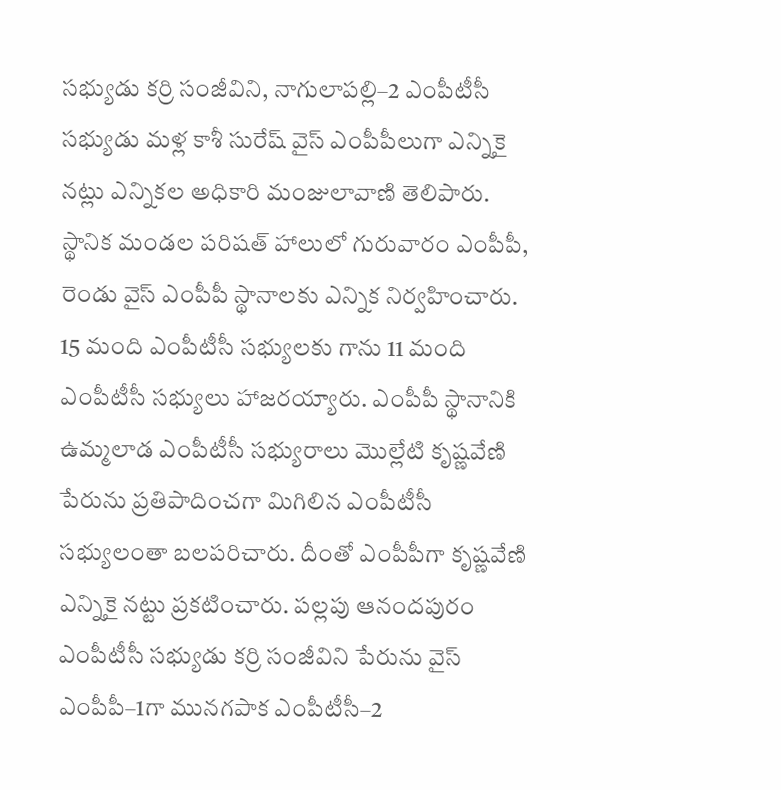సభ్యుడు కర్రి సంజీవిని, నాగులాపల్లి–2 ఎంపీటీసీ సభ్యుడు మళ్ల కాశీ సురేష్ వైస్ ఎంపీపీలుగా ఎన్నికై నట్లు ఎన్నికల అధికారి మంజులావాణి తెలిపారు. స్థానిక మండల పరిషత్ హాలులో గురువారం ఎంపీపీ, రెండు వైస్ ఎంపీపీ స్థానాలకు ఎన్నిక నిర్వహించారు. 15 మంది ఎంపీటీసీ సభ్యులకు గాను 11 మంది ఎంపీటీసీ సభ్యులు హాజరయ్యారు. ఎంపీపీ స్థానానికి ఉమ్మలాడ ఎంపీటీసీ సభ్యురాలు మొల్లేటి కృష్ణవేణి పేరును ప్రతిపాదించగా మిగిలిన ఎంపీటీసీ సభ్యులంతా బలపరిచారు. దీంతో ఎంపీపీగా కృష్ణవేణి ఎన్నికై నట్టు ప్రకటించారు. పల్లపు ఆనందపురం ఎంపీటీసీ సభ్యుడు కర్రి సంజీవిని పేరును వైస్ ఎంపీపీ–1గా మునగపాక ఎంపీటీసీ–2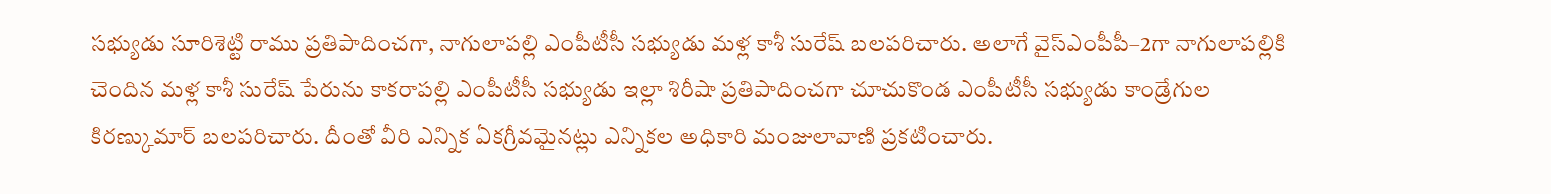సభ్యుడు సూరిశెట్టి రాము ప్రతిపాదించగా, నాగులాపల్లి ఎంపీటీసీ సభ్యుడు మళ్ల కాశీ సురేష్ బలపరిచారు. అలాగే వైస్ఎంపీపీ–2గా నాగులాపల్లికి చెందిన మళ్ల కాశీ సురేష్ పేరును కాకరాపల్లి ఎంపీటీసీ సభ్యుడు ఇల్లా శిరీషా ప్రతిపాదించగా చూచుకొండ ఎంపీటీసీ సభ్యుడు కాండ్రేగుల కిరణ్కుమార్ బలపరిచారు. దీంతో వీరి ఎన్నిక ఏకగ్రీవమైనట్లు ఎన్నికల అధికారి మంజులావాణి ప్రకటించారు.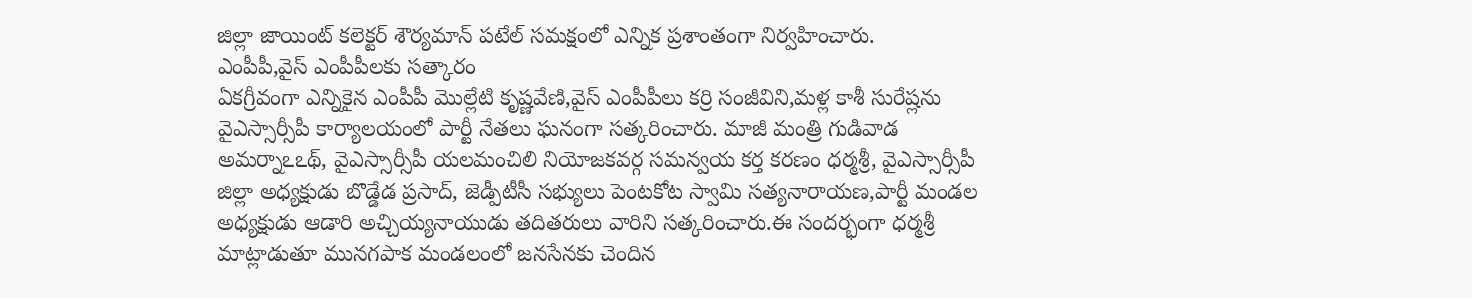జిల్లా జాయింట్ కలెక్టర్ శౌర్యమాన్ పటేల్ సమక్షంలో ఎన్నిక ప్రశాంతంగా నిర్వహించారు.
ఎంపీపీ,వైస్ ఎంపీపీలకు సత్కారం
ఏకగ్రీవంగా ఎన్నికైన ఎంపీపీ మొల్లేటి కృష్ణవేణి,వైస్ ఎంపీపీలు కర్రి సంజీవిని,మళ్ల కాశీ సురేష్లను వైఎస్సార్సీపీ కార్యాలయంలో పార్టీ నేతలు ఘనంగా సత్కరించారు. మాజీ మంత్రి గుడివాడ అమర్నాఽఽథ్, వైఎస్సార్సీపీ యలమంచిలి నియోజకవర్గ సమన్వయ కర్త కరణం ధర్మశ్రీ, వైఎస్సార్సీపీ జిల్లా అధ్యక్షుడు బొడ్డేడ ప్రసాద్, జెడ్పీటీసీ సభ్యులు పెంటకోట స్వామి సత్యనారాయణ,పార్టీ మండల అధ్యక్షుడు ఆడారి అచ్చియ్యనాయుడు తదితరులు వారిని సత్కరించారు.ఈ సందర్భంగా ధర్మశ్రీ మాట్లాడుతూ మునగపాక మండలంలో జనసేనకు చెందిన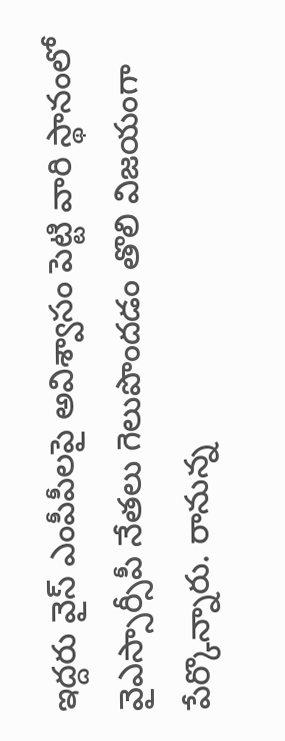ఇద్దరు వైస్ ఎంపీపీలపై అవిశ్వాసం పెట్టి వారి స్థానంలో వైఎస్సార్సీపీ నేతలు గెలుపొందడం తొలి విజయంగా పేర్కొన్నారు. రానున్న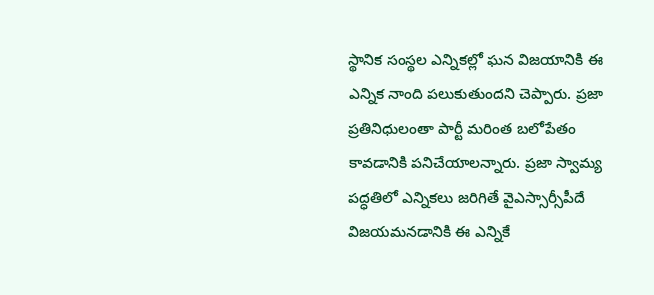స్థానిక సంస్థల ఎన్నికల్లో ఘన విజయానికి ఈ ఎన్నిక నాంది పలుకుతుందని చెప్పారు. ప్రజా ప్రతినిధులంతా పార్టీ మరింత బలోపేతం కావడానికి పనిచేయాలన్నారు. ప్రజా స్వామ్య పద్ధతిలో ఎన్నికలు జరిగితే వైఎస్సార్సీపీదే విజయమనడానికి ఈ ఎన్నికే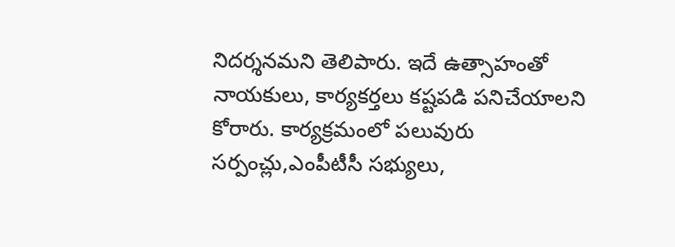నిదర్శనమని తెలిపారు. ఇదే ఉత్సాహంతో నాయకులు, కార్యకర్తలు కష్టపడి పనిచేయాలని కోరారు. కార్యక్రమంలో పలువురు సర్పంచ్లు,ఎంపీటీసీ సభ్యులు,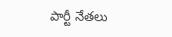పార్టీ నేతలు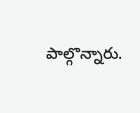పాల్గొన్నారు.